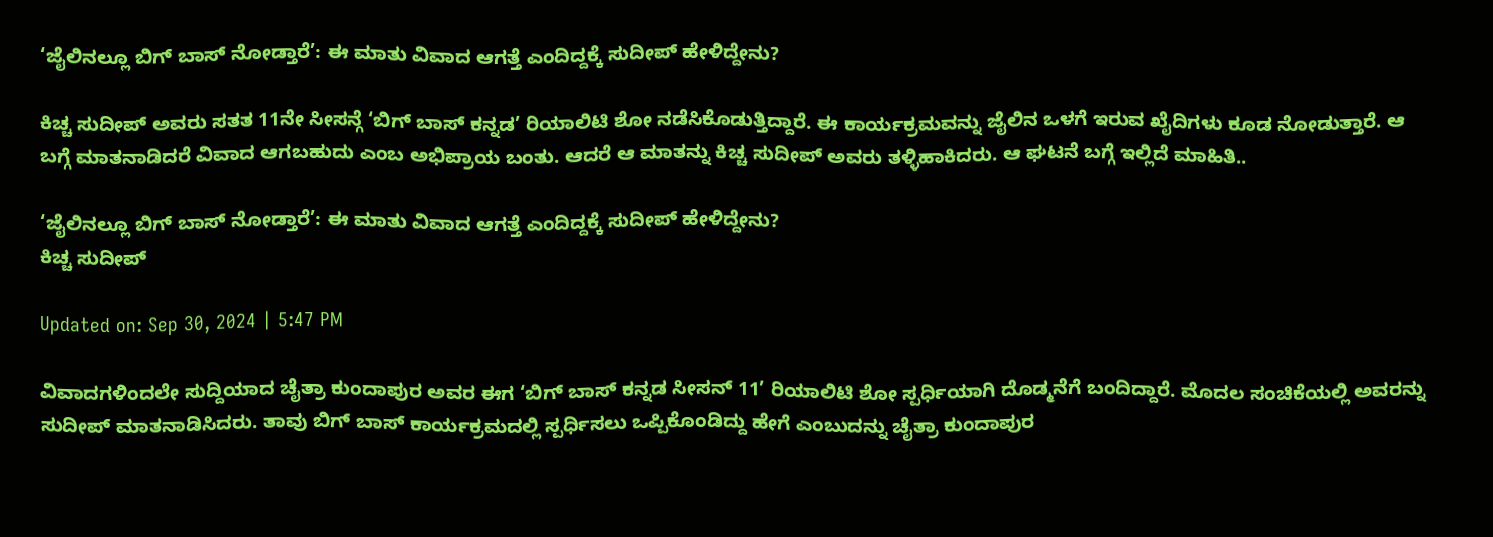‘ಜೈಲಿನಲ್ಲೂ ಬಿಗ್ ಬಾಸ್ ನೋಡ್ತಾರೆ’: ಈ ಮಾತು ವಿವಾದ ಆಗತ್ತೆ ಎಂದಿದ್ದಕ್ಕೆ ಸುದೀಪ್ ಹೇಳಿದ್ದೇನು?

ಕಿಚ್ಚ ಸುದೀಪ್ ಅವರು ಸತತ 11ನೇ ಸೀಸನ್ಗೆ ‘ಬಿಗ್ ಬಾಸ್ ಕನ್ನಡ’ ರಿಯಾಲಿಟಿ ಶೋ ನಡೆಸಿಕೊಡುತ್ತಿದ್ದಾರೆ. ಈ ಕಾರ್ಯಕ್ರಮವನ್ನು ಜೈಲಿನ ಒಳಗೆ ಇರುವ ಖೈದಿಗಳು ಕೂಡ ನೋಡುತ್ತಾರೆ. ಆ ಬಗ್ಗೆ ಮಾತನಾಡಿದರೆ ವಿವಾದ ಆಗಬಹುದು ಎಂಬ ಅಭಿಪ್ರಾಯ ಬಂತು. ಆದರೆ ಆ ಮಾತನ್ನು ಕಿಚ್ಚ ಸುದೀಪ್ ಅವರು ತಳ್ಳಿಹಾಕಿದರು. ಆ ಘಟನೆ ಬಗ್ಗೆ ಇಲ್ಲಿದೆ ಮಾಹಿತಿ..

‘ಜೈಲಿನಲ್ಲೂ ಬಿಗ್ ಬಾಸ್ ನೋಡ್ತಾರೆ’: ಈ ಮಾತು ವಿವಾದ ಆಗತ್ತೆ ಎಂದಿದ್ದಕ್ಕೆ ಸುದೀಪ್ ಹೇಳಿದ್ದೇನು?
ಕಿಚ್ಚ ಸುದೀಪ್

Updated on: Sep 30, 2024 | 5:47 PM

ವಿವಾದಗಳಿಂದಲೇ ಸುದ್ದಿಯಾದ ಚೈತ್ರಾ ಕುಂದಾಪುರ ಅವರ ಈಗ ‘ಬಿಗ್ ಬಾಸ್ ಕನ್ನಡ ಸೀಸನ್ 11’ ರಿಯಾಲಿಟಿ ಶೋ ಸ್ಪರ್ಧಿಯಾಗಿ ದೊಡ್ಮನೆಗೆ ಬಂದಿದ್ದಾರೆ. ಮೊದಲ ಸಂಚಿಕೆಯಲ್ಲಿ ಅವರನ್ನು ಸುದೀಪ್ ಮಾತನಾಡಿಸಿದರು. ತಾವು ಬಿಗ್ ಬಾಸ್ ಕಾರ್ಯಕ್ರಮದಲ್ಲಿ ಸ್ಪರ್ಧಿಸಲು ಒಪ್ಪಿಕೊಂಡಿದ್ದು ಹೇಗೆ ಎಂಬುದನ್ನು ಚೈತ್ರಾ ಕುಂದಾಪುರ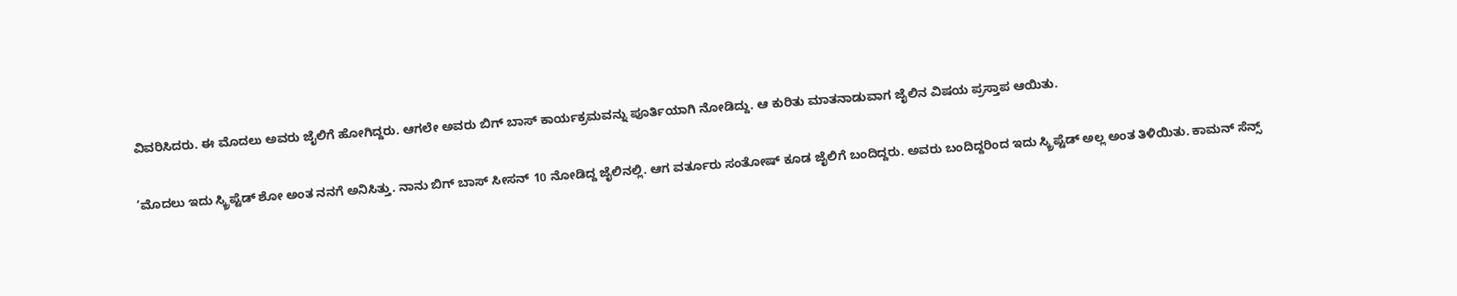ವಿವರಿಸಿದರು. ಈ ಮೊದಲು ಅವರು ಜೈಲಿಗೆ ಹೋಗಿದ್ದರು. ಆಗಲೇ ಅವರು ಬಿಗ್ ಬಾಸ್ ಕಾರ್ಯಕ್ರಮವನ್ನು ಪೂರ್ತಿಯಾಗಿ ನೋಡಿದ್ದು. ಆ ಕುರಿತು ಮಾತನಾಡುವಾಗ ಜೈಲಿನ ವಿಷಯ ಪ್ರಸ್ತಾಪ ಆಯಿತು.

‘ಮೊದಲು ಇದು ಸ್ಕ್ರಿಪ್ಟೆಡ್ ಶೋ ಅಂತ ನನಗೆ ಅನಿಸಿತ್ತು. ನಾನು ಬಿಗ್ ಬಾಸ್ ಸೀಸನ್ 10 ನೋಡಿದ್ದ ಜೈಲಿನಲ್ಲಿ. ಆಗ ವರ್ತೂರು ಸಂತೋಷ್ ಕೂಡ ಜೈಲಿಗೆ ಬಂದಿದ್ದರು. ಅವರು ಬಂದಿದ್ದರಿಂದ ಇದು ಸ್ಕ್ರಿಪ್ಟೆಡ್ ಅಲ್ಲ ಅಂತ ತಿಳಿಯಿತು. ಕಾಮನ್ ಸೆನ್ಸ್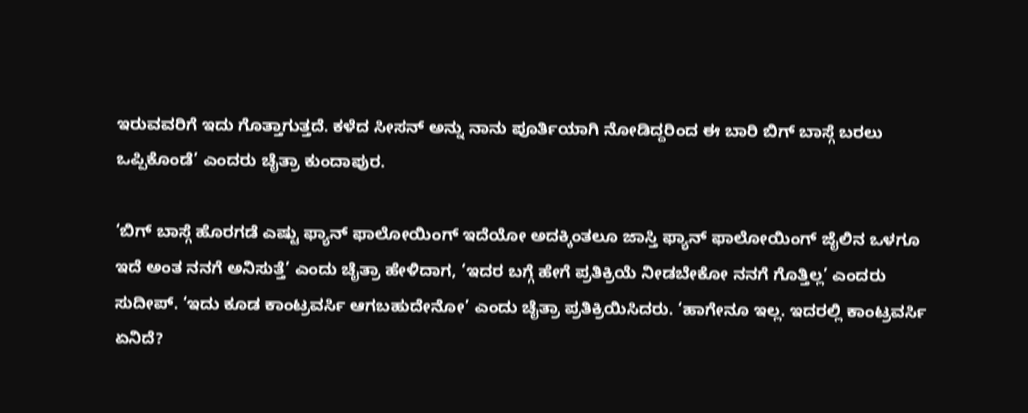ಇರುವವರಿಗೆ ಇದು ಗೊತ್ತಾಗುತ್ತದೆ. ಕಳೆದ ಸೀಸನ್ ಅನ್ನು ನಾನು ಪೂರ್ತಿಯಾಗಿ ನೋಡಿದ್ದರಿಂದ ಈ ಬಾರಿ ಬಿಗ್ ಬಾಸ್ಗೆ ಬರಲು ಒಪ್ಪಿಕೊಂಡೆ’ ಎಂದರು ಚೈತ್ರಾ ಕುಂದಾಪುರ.

‘ಬಿಗ್ ಬಾಸ್ಗೆ ಹೊರಗಡೆ ಎಷ್ಟು ಫ್ಯಾನ್ ಫಾಲೋಯಿಂಗ್ ಇದೆಯೋ ಅದಕ್ಕಿಂತಲೂ ಜಾಸ್ತಿ ಫ್ಯಾನ್ ಫಾಲೋಯಿಂಗ್ ಜೈಲಿನ ಒಳಗೂ ಇದೆ ಅಂತ ನನಗೆ ಅನಿಸುತ್ತೆ’ ಎಂದು ಚೈತ್ರಾ ಹೇಳಿದಾಗ, ‘ಇದರ ಬಗ್ಗೆ ಹೇಗೆ ಪ್ರತಿಕ್ರಿಯೆ ನೀಡಬೇಕೋ ನನಗೆ ಗೊತ್ತಿಲ್ಲ’ ಎಂದರು ಸುದೀಪ್. ‘ಇದು ಕೂಡ ಕಾಂಟ್ರವರ್ಸಿ ಆಗಬಹುದೇನೋ’ ಎಂದು ಚೈತ್ರಾ ಪ್ರತಿಕ್ರಿಯಿಸಿದರು. ‘ಹಾಗೇನೂ ಇಲ್ಲ. ಇದರಲ್ಲಿ ಕಾಂಟ್ರವರ್ಸಿ ಏನಿದೆ?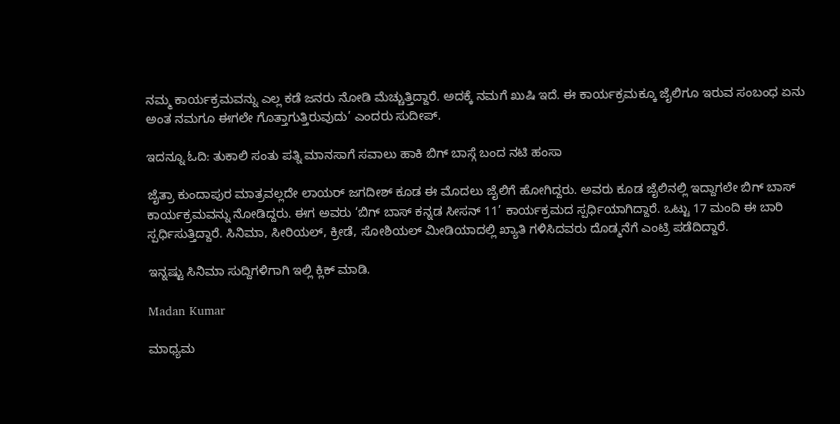ನಮ್ಮ ಕಾರ್ಯಕ್ರಮವನ್ನು ಎಲ್ಲ ಕಡೆ ಜನರು ನೋಡಿ ಮೆಚ್ಚುತ್ತಿದ್ದಾರೆ. ಅದಕ್ಕೆ ನಮಗೆ ಖುಷಿ ಇದೆ. ಈ ಕಾರ್ಯಕ್ರಮಕ್ಕೂ ಜೈಲಿಗೂ ಇರುವ ಸಂಬಂಧ ಏನು ಅಂತ ನಮಗೂ ಈಗಲೇ ಗೊತ್ತಾಗುತ್ತಿರುವುದು’ ಎಂದರು ಸುದೀಪ್.

ಇದನ್ನೂ ಓದಿ: ತುಕಾಲಿ ಸಂತು ಪತ್ನಿ ಮಾನಸಾಗೆ ಸವಾಲು ಹಾಕಿ ಬಿಗ್ ಬಾಸ್ಗೆ ಬಂದ ನಟಿ ಹಂಸಾ

ಜೈತ್ರಾ ಕುಂದಾಪುರ ಮಾತ್ರವಲ್ಲದೇ ಲಾಯರ್ ಜಗದೀಶ್ ಕೂಡ ಈ ಮೊದಲು ಜೈಲಿಗೆ ಹೋಗಿದ್ದರು. ಅವರು ಕೂಡ ಜೈಲಿನಲ್ಲಿ ಇದ್ದಾಗಲೇ ಬಿಗ್ ಬಾಸ್ ಕಾರ್ಯಕ್ರಮವನ್ನು ನೋಡಿದ್ದರು. ಈಗ ಅವರು ‘ಬಿಗ್ ಬಾಸ್ ಕನ್ನಡ ಸೀಸನ್ 11’ ಕಾರ್ಯಕ್ರಮದ ಸ್ಪರ್ಧಿಯಾಗಿದ್ದಾರೆ. ಒಟ್ಟು 17 ಮಂದಿ ಈ ಬಾರಿ ಸ್ಪರ್ಧಿಸುತ್ತಿದ್ದಾರೆ. ಸಿನಿಮಾ, ಸೀರಿಯಲ್, ಕ್ರೀಡೆ, ಸೋಶಿಯಲ್ ಮೀಡಿಯಾದಲ್ಲಿ ಖ್ಯಾತಿ ಗಳಿಸಿದವರು ದೊಡ್ಮನೆಗೆ ಎಂಟ್ರಿ ಪಡೆದಿದ್ದಾರೆ.

ಇನ್ನಷ್ಟು ಸಿನಿಮಾ ಸುದ್ದಿಗಳಿಗಾಗಿ ಇಲ್ಲಿ ಕ್ಲಿಕ್ ಮಾಡಿ.

Madan Kumar

ಮಾಧ್ಯಮ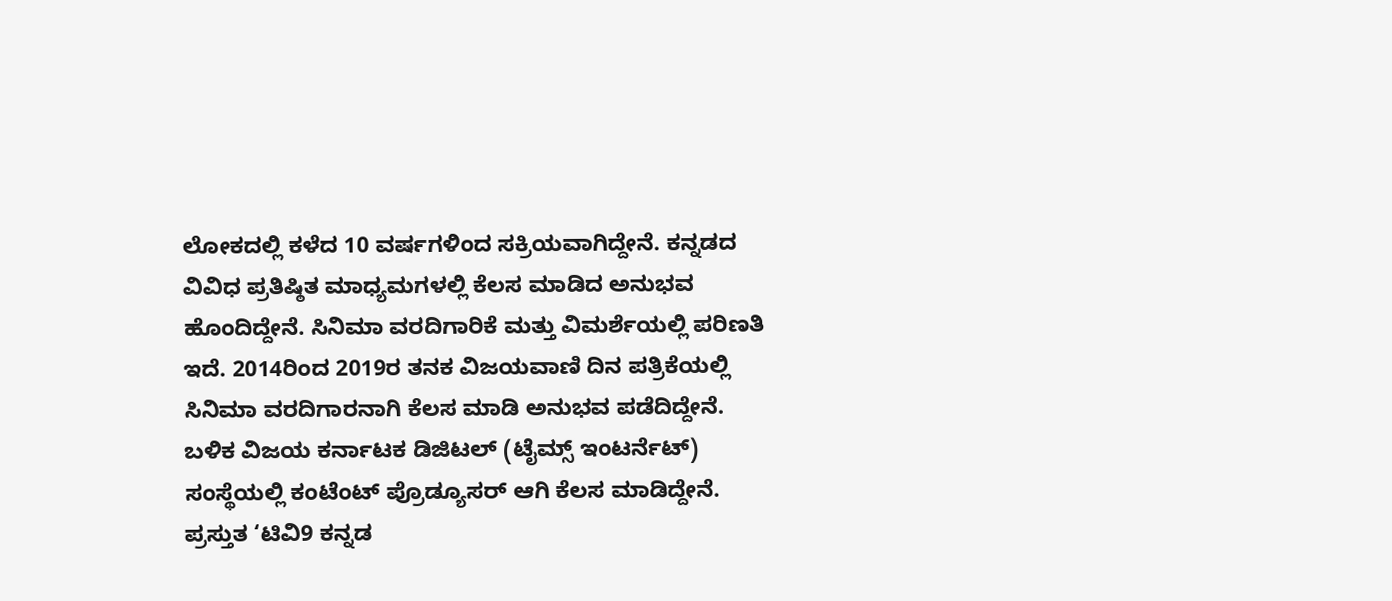ಲೋಕದಲ್ಲಿ ಕಳೆದ 10 ವರ್ಷಗಳಿಂದ ಸಕ್ರಿಯವಾಗಿದ್ದೇನೆ. ಕನ್ನಡದ ವಿವಿಧ ಪ್ರತಿಷ್ಠಿತ ಮಾಧ್ಯಮಗಳಲ್ಲಿ ಕೆಲಸ ಮಾಡಿದ ಅನುಭವ ಹೊಂದಿದ್ದೇನೆ. ಸಿನಿಮಾ ವರದಿಗಾರಿಕೆ ಮತ್ತು ವಿಮರ್ಶೆಯಲ್ಲಿ ಪರಿಣತಿ ಇದೆ. 2014ರಿಂದ 2019ರ ತನಕ ವಿಜಯವಾಣಿ ದಿನ ಪತ್ರಿಕೆಯಲ್ಲಿ ಸಿನಿಮಾ ವರದಿಗಾರನಾಗಿ ಕೆಲಸ ಮಾಡಿ ಅನುಭವ ಪಡೆದಿದ್ದೇನೆ. ಬಳಿಕ ವಿಜಯ ಕರ್ನಾಟಕ ಡಿಜಿಟಲ್ (ಟೈಮ್ಸ್ ಇಂಟರ್ನೆಟ್) ಸಂಸ್ಥೆಯಲ್ಲಿ ಕಂಟೆಂಟ್ ಪ್ರೊಡ್ಯೂಸರ್ ಆಗಿ ಕೆಲಸ ಮಾಡಿದ್ದೇನೆ. ಪ್ರಸ್ತುತ ‘ಟಿವಿ9 ಕನ್ನಡ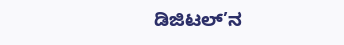ಡಿಜಿಟಲ್’ನ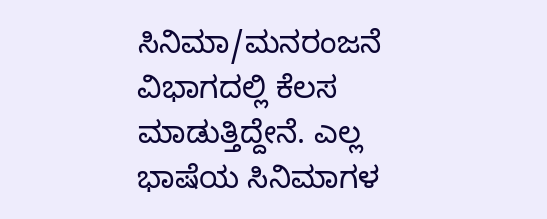ಸಿನಿಮಾ/ಮನರಂಜನೆ ವಿಭಾಗದಲ್ಲಿ ಕೆಲಸ ಮಾಡುತ್ತಿದ್ದೇನೆ. ಎಲ್ಲ ಭಾಷೆಯ ಸಿನಿಮಾಗಳ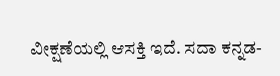ವೀಕ್ಷಣೆಯಲ್ಲಿ ಆಸಕ್ತಿ ಇದೆ. ಸದಾ ಕನ್ನಡ-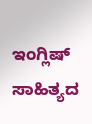ಇಂಗ್ಲಿಷ್ ಸಾಹಿತ್ಯದ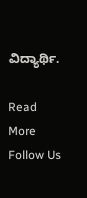ವಿದ್ಯಾರ್ಥಿ.

Read More
Follow Us